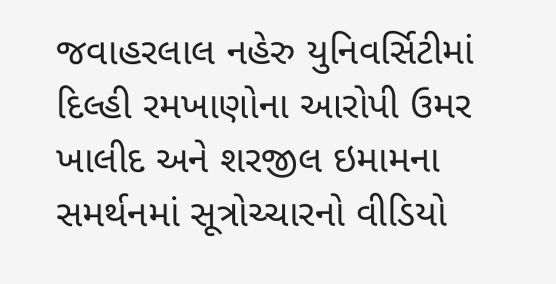જવાહરલાલ નહેરુ યુનિવર્સિટીમાં દિલ્હી રમખાણોના આરોપી ઉમર ખાલીદ અને શરજીલ ઇમામના સમર્થનમાં સૂત્રોચ્ચારનો વીડિયો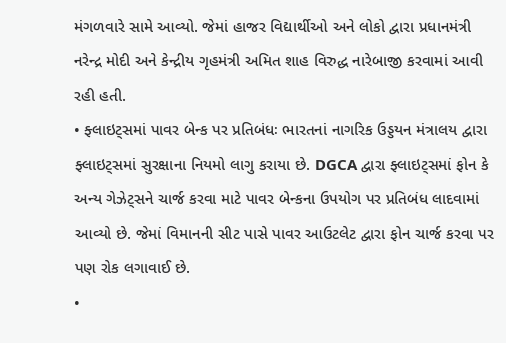મંગળવારે સામે આવ્યો. જેમાં હાજર વિદ્યાર્થીઓ અને લોકો દ્વારા પ્રધાનમંત્રી નરેન્દ્ર મોદી અને કેન્દ્રીય ગૃહમંત્રી અમિત શાહ વિરુદ્ધ નારેબાજી કરવામાં આવી રહી હતી.
• ફ્લાઇટ્સમાં પાવર બેન્ક પર પ્રતિબંધઃ ભારતનાં નાગરિક ઉડ્ડયન મંત્રાલય દ્વારા ફ્લાઇટ્સમાં સુરક્ષાના નિયમો લાગુ કરાયા છે. DGCA દ્વારા ફ્લાઇટ્સમાં ફોન કે અન્ય ગેઝેટ્સને ચાર્જ કરવા માટે પાવર બેન્કના ઉપયોગ પર પ્રતિબંધ લાદવામાં આવ્યો છે. જેમાં વિમાનની સીટ પાસે પાવર આઉટલેટ દ્વારા ફોન ચાર્જ કરવા પર પણ રોક લગાવાઈ છે.
•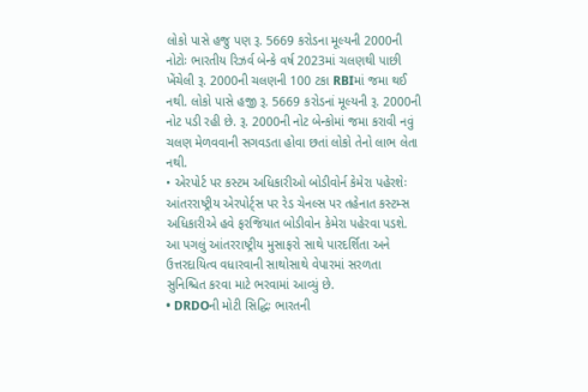લોકો પાસે હજુ પણ રૂ. 5669 કરોડના મૂલ્યની 2000ની નોટોઃ ભારતીય રિઝર્વ બેન્કે વર્ષ 2023માં ચલણથી પાછી ખેંચેલી રૂ. 2000ની ચલણની 100 ટકા RBIમાં જમા થઈ નથી. લોકો પાસે હજી રૂ. 5669 કરોડનાં મૂલ્યની રૂ. 2000ની નોટ પડી રહી છે. રૂ. 2000ની નોટ બેન્કોમાં જમા કરાવી નવું ચલણ મેળવવાની સગવડતા હોવા છતાં લોકો તેનો લાભ લેતા નથી.
• એરપોર્ટ પર કસ્ટમ અધિકારીઓ બોડીવોર્ન કેમેરા પહેરશેઃ આંતરરાષ્ટ્રીય એરપોર્ટ્સ પર રેડ ચેનલ્સ પર તહેનાત કસ્ટમ્સ અધિકારીએ હવે ફરજિયાત બોડીવોન કેમેરા પહેરવા પડશે. આ પગલું આંતરરાષ્ટ્રીય મુસાફરો સાથે પારદર્શિતા અને ઉત્તરદાયિત્વ વધારવાની સાથોસાથે વેપારમાં સરળતા સુનિશ્ચિત કરવા માટે ભરવામાં આવ્યું છે.
• DRDOની મોટી સિદ્ધિઃ ભારતની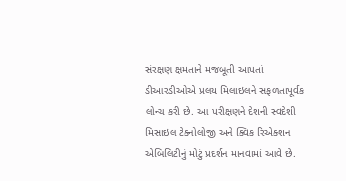સંરક્ષણ ક્ષમતાને મજબૂતી આપતાં ડીઆરડીઓએ પ્રલય મિલાઇલને સફળતાપૂર્વક લોન્ચ કરી છે. આ પરીક્ષણને દેશની સ્વદેશી મિસાઇલ ટેક્નોલોજી અને ક્વિક રિએક્શન એબિલિટીનું મોટું પ્રદર્શન માનવામાં આવે છે.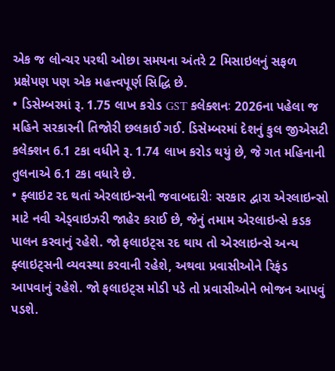એક જ લોન્ચર પરથી ઓછા સમયના અંતરે 2 મિસાઇલનું સફળ પ્રક્ષેપણ પણ એક મહત્ત્વપૂર્ણ સિદ્ધિ છે.
• ડિસેમ્બરમાં રૂ. 1.75 લાખ કરોડ GST કલેક્શનઃ 2026ના પહેલા જ મહિને સરકારની તિજોરી છલકાઈ ગઈ. ડિસેમ્બરમાં દેશનું કુલ જીએસટી કલેક્શન 6.1 ટકા વધીને રૂ. 1.74 લાખ કરોડ થયું છે, જે ગત મહિનાની તુલનાએ 6.1 ટકા વધારે છે.
• ફ્લાઇટ રદ થતાં એરલાઇન્સની જવાબદારીઃ સરકાર દ્વારા એરલાઇન્સો માટે નવી એડ્વાઇઝરી જાહેર કરાઈ છે, જેનું તમામ એરલાઇન્સે કડક પાલન કરવાનું રહેશે. જો ફલાઇટ્સ રદ થાય તો એરલાઇન્સે અન્ય ફ્લાઇટ્સની વ્યવસ્થા કરવાની રહેશે, અથવા પ્રવાસીઓને રિફંડ આપવાનું રહેશે. જો ફલાઇટ્સ મોડી પડે તો પ્રવાસીઓને ભોજન આપવું પડશે.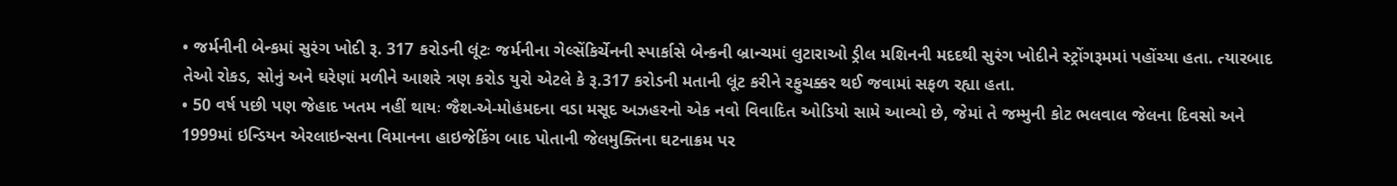• જર્મનીની બેન્કમાં સુરંગ ખોદી રૂ. 317 કરોડની લૂંટઃ જર્મનીના ગેલ્સેંકિર્ચેનની સ્પાર્કાસે બેન્કની બ્રાન્ચમાં લુટારાઓ ડ્રીલ મશિનની મદદથી સુરંગ ખોદીને સ્ટ્રોંગરૂમમાં પહોંચ્યા હતા. ત્યારબાદ તેઓ રોકડ, સોનું અને ઘરેણાં મળીને આશરે ત્રણ કરોડ યુરો એટલે કે રૂ.317 કરોડની મતાની લૂંટ કરીને રફુચક્કર થઈ જવામાં સફળ રહ્યા હતા.
• 50 વર્ષ પછી પણ જેહાદ ખતમ નહીં થાયઃ જૈશ-એ-મોહંમદના વડા મસૂદ અઝહરનો એક નવો વિવાદિત ઓડિયો સામે આવ્યો છે, જેમાં તે જમ્મુની કોટ ભલવાલ જેલના દિવસો અને 1999માં ઇન્ડિયન એરલાઇન્સના વિમાનના હાઇજેકિંગ બાદ પોતાની જેલમુક્તિના ઘટનાક્રમ પર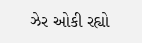ઝેર ઓકી રહ્યો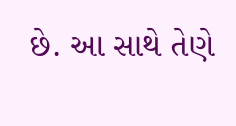છે. આ સાથે તેણે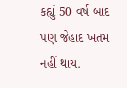કહ્યું 50 વર્ષ બાદ પણ જેહાદ ખતમ નહીં થાય.